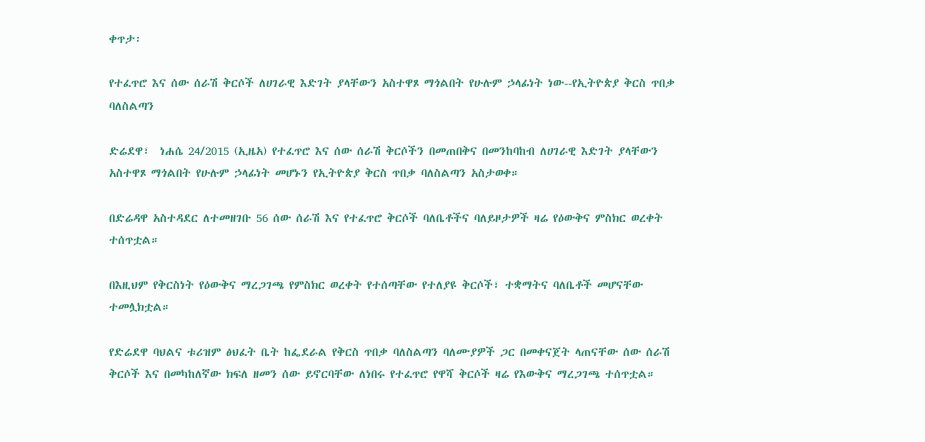ቀጥታ፡

የተፈጥሮ እና ሰው ሰራሽ ቅርሶች ለሀገራዊ እድገት ያላቸውን አስተዋጾ ማጎልበት የሁሉም ኃላፊነት ነው--የኢትዮጵያ ቅርስ ጥበቃ ባለስልጣን

ድሬደዋ፣  ነሐሴ 24/2015 (ኢዜአ) የተፈጥሮ እና ሰው ሰራሽ ቅርሶችን በመጠበቅና በመንከባከብ ለሀገራዊ እድገት ያላቸውን አስተዋጾ ማጎልበት የሁሉም ኃላፊነት መሆኑን የኢትዮጵያ ቅርስ ጥበቃ ባለስልጣን አስታወቀ።

በድሬዳዋ አስተዳደር ለተመዘገቡ 56 ሰው ሰራሽ እና የተፈጥሮ ቅርሶች ባለቤቶችና ባለይዞታዎች ዛሬ የዕውቅና ምስክር ወረቀት ተሰጥቷል።

በእዚህም የቅርስነት የዕውቅና ማረጋገጫ የምስክር ወረቀት የተሰጣቸው የተለያዩ ቅርሶች፣ ተቋማትና ባለቤቶች መሆናቸው ተመሏክቷል።

የድሬደዋ ባህልና ቱሪዝም ፅህፈት ቤት ከፌደራል የቅርስ ጥበቃ ባለስልጣን ባለሙያዎች ጋር በመቀናጀት ላጠናቸው ሰው ሰራሽ ቅርሶች እና በመካከለኛው ክፍለ ዘመን ሰው ይኖርባቸው ለነበሩ የተፈጥሮ የዋሻ ቅርሶች ዛሬ የእውቅና ማረጋገጫ ተሰጥቷል።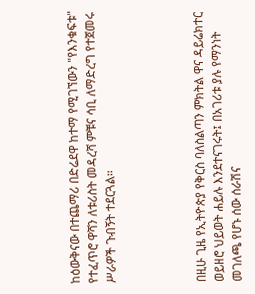ከዕውቅናው በተጨማሪ በድሬደዋ ከተማ የሚገኘውን "የእንቁፍቱ" የተፈጥሮ ዋሻን ለቱሪስት መዳረሻ ምቹና ሳቢ ለማድረግ የተጀመሩ ሥራዎች ጉብኝት ተደርጓል።




በዚሁ ጊዜ የኢትዮጵያ የቅርስ ባለስልጣን ምክትል ዋና ዳይሬክተር ወይዘሮ ህይወት ሐይሉ እንደተናገሩት፤ በአገሪቱ ያሉ የማንነት መገለጫ የሆኑ ሰው ሰራሽና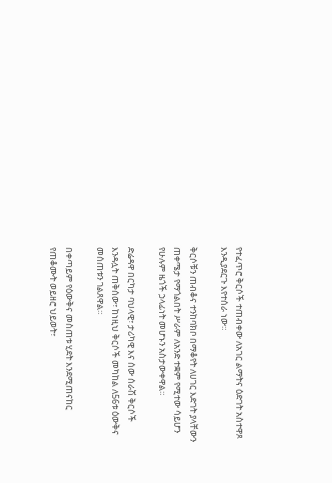የተፈጥሮ ቅርሶች ተጠብቀው ለአገር ልማትና ዕድገት አስተዋጾ እንዲያደርጉ እየተሰራ ነው።

ቅርሶቹን ጠብቆና ተንከባክቦ በማቆየት ለሀገር እድገት ያላቸውን ጠቀሜታ የማጎልበት ሥራም ለአንድ ተቋም የሚተው ሳይሆን የሁሉም ዜጎች ኃላፊነት መሆኑን አስታውቀዋል።

ድሬዳዋ በርካታ ባህላዊ፣ ታሪካዊ እና ሰው ሰራሽ ቅርሶች እንዳሏት ጠቅሰው፣ ከነዚህ ቅርሶች መካከል ለ56ቱ ዕውቅና መሰጠቱን ገልጸዋል።

በቀጣይም የዕውቅና መስጠቱ ሂደት እንደሚጠናከር የጠቆሙት ወይዘሮ ህይወት፣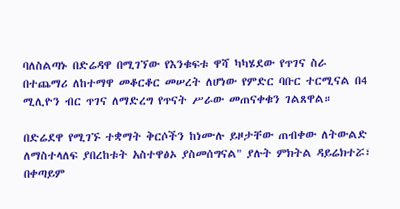ባለስልጣኑ በድሬዳዋ በሚገኘው የእንቁፍቱ ዋሻ ካካሄደው የጥገና ስራ በተጨማሪ ለከተማዋ መቆርቆር መሠረት ለሆነው የምድር ባቡር ተርሚናል በ4 ሚሊዮን ብር ጥገና ለማድረግ የጥናት ሥራው መጠናቀቁን ገልጸዋል።

በድሬደዋ የሚገኙ ተቋማት ቅርሶችን ከነሙሉ ይዞታቸው ጠብቀው ለትውልድ ለማስተላለፍ ያበረከቱት አስተዋፅኦ ያስመሰግናል" ያሉት ምክትል ዳይሬክተሯ፣ በቀጣይም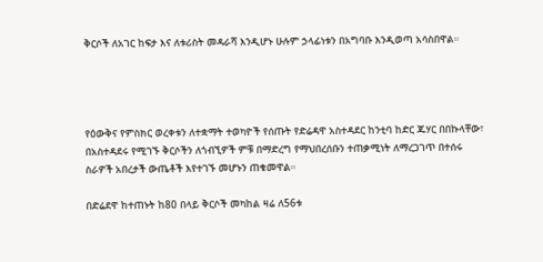ቅርሶች ለአገር ከፍታ እና ለቱሪስት መዳራሻ እንዲሆኑ ሁሉም ኃላፊነቱን በአግባቡ እንዲወጣ አሳስበዋል።




የዕውቅና የምስክር ወረቀቱን ለተቋማት ተወካዮች የሰጡት የድሬዳዋ አስተዳደር ከንቲባ ከድር ጁሃር በበኩላቸው፣ በአስተዳደሩ የሚገኙ ቅርሶችን ለጎብኚዎች ምቹ በማድረግ የማህበረሰቡን ተጠቃሚነት ለማረጋገጥ በተሰሩ ስራዎች አበረታች ውጤቶች እየተገኙ መሆኑን ጠቁመዋል።

በድሬደዋ ከተጠኑት ከ80 በላይ ቅርሶች መካከል ዛሬ ለ56ቱ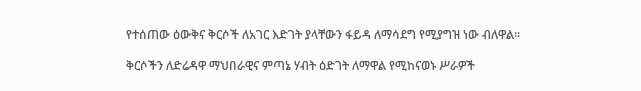የተሰጠው ዕውቅና ቅርሶች ለአገር እድገት ያላቸውን ፋይዳ ለማሳደግ የሚያግዝ ነው ብለዋል።

ቅርሶችን ለድሬዳዋ ማህበራዊና ምጣኔ ሃብት ዕድገት ለማዋል የሚከናወኑ ሥራዎች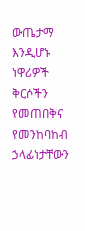ውጤታማ እንዲሆኑ ነዋሪዎች ቅርሶችን የመጠበቅና የመንከባከብ ኃላፊነታቸውን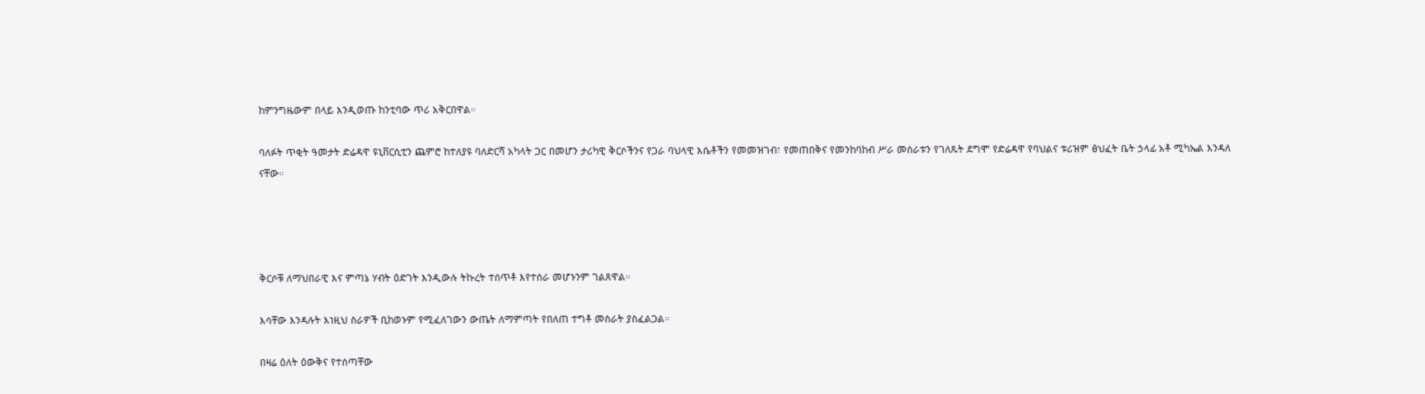ከምንግዜውም በላይ እንዲወጡ ከንቲባው ጥሪ አቅርበዋል።

ባለፉት ጥቂት ዓመታት ድሬዳዋ ዩኒቨርሲቲን ጨምሮ ከተለያዩ ባለድርሻ አካላት ጋር በመሆን ታሪካዊ ቅርሶችንና የጋራ ባህላዊ እሴቶችን የመመዝገብ፣ የመጠበቅና የመንከባከብ ሥራ መሰራቱን የገለጹት ደግሞ የድሬዳዋ የባህልና ቱሪዝም ፅህፈት ቤት ኃላፊ አቶ ሚካኤል እንዳለ ናቸው።




ቅርሶቹ ለማህበራዊ እና ምጣኔ ሃብት ዕድገት እንዲውሉ ትኩረት ተሰጥቶ እየተሰራ መሆኑንም ገልጸዋል።

እሳቸው እንዳሉት እነዚህ ስራዎች ቢከወኑም የሚፈለገውን ውጤት ለማምጣት የበለጠ ተግቶ መስራት ያስፈልጋል።

በዛሬ ዕለት ዕውቅና የተሰጣቸው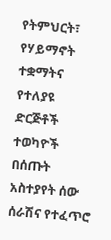የትምህርት፣ የሃይማኖት ተቋማትና የተለያዩ ድርጅቶች ተወካዮች በሰጡት አስተያየት ሰው ሰራሽና የተፈጥሮ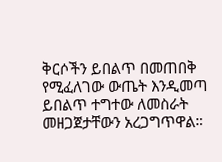ቅርሶችን ይበልጥ በመጠበቅ የሚፈለገው ውጤት እንዲመጣ ይበልጥ ተግተው ለመስራት መዘጋጀታቸውን አረጋግጥዋል።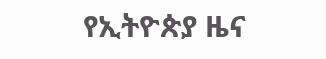የኢትዮጵያ ዜና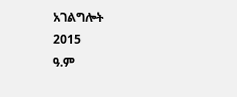አገልግሎት
2015
ዓ.ም